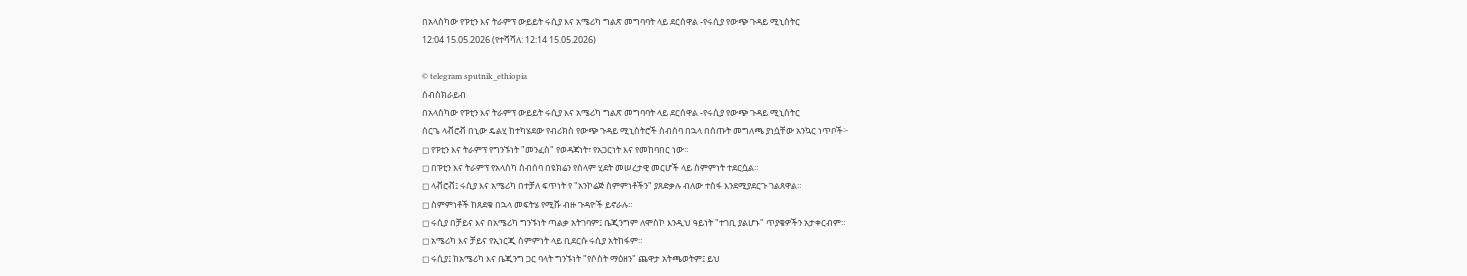በአላስካው የፑቲን እና ትራምፕ ውይይት ሩሲያ እና አሜሪካ ግልጽ መግባባት ላይ ደርሰዋል -የሩሲያ የውጭ ጉዳይ ሚኒስትር
12:04 15.05.2026 (የተሻሻለ: 12:14 15.05.2026)

© telegram sputnik_ethiopia
ሰብስክራይብ
በአላስካው የፑቲን እና ትራምፕ ውይይት ሩሲያ እና አሜሪካ ግልጽ መግባባት ላይ ደርሰዋል -የሩሲያ የውጭ ጉዳይ ሚኒስትር
ሰርጌ ላቭሮቭ በኒው ዴልሂ ከተካሄደው የብሪክስ የውጭ ጉዳይ ሚኒስትሮች ስብሰባ በኋላ በሰጡት መግለጫ ያነሷቸው አንኳር ነጥቦች፦
◻ የፑቲን እና ትራምፕ የግንኙነት "መንፈስ" የወዳጃነት፣ የአጋርነት እና የመከባበር ነው።
◻ በፑቲን እና ትራምፕ የአላስካ ስብሰባ በዩክሬን የሰላም ሂደት መሠረታዊ መርሆች ላይ ስምምነት ተደርሷል።
◻ ላቭሮቭ፤ ሩሲያ እና አሜሪካ በተቻለ ፍጥነት የ "አንኮሬጅ ስምምነቶችን" ያጸድቃሉ ብለው ተስፋ እንደሚያደርጉ ገልጸዋል።
◻ ስምምነቶች ከጸደቁ በኋላ መፍትሄ የሚሹ ብዙ ጉዳዮች ይኖራሉ።
◻ ሩሲያ በቻይና እና በአሜሪካ ግንኙነት ጣልቃ አትገባም፤ ቤጂንግም ለሞስኮ እንዲህ ዓይነት "ተገቢ ያልሆኑ" ጥያቄዎችን አታቀርብም።
◻ አሜሪካ እና ቻይና የኢነርጂ ስምምነት ላይ ቢደርሱ ሩሲያ አትከፋም።
◻ ሩሲያ፤ ከአሜሪካ እና ቤጂንግ ጋር ባላት ግንኙነት "የሶስት ማዕዘን" ጨዋታ አትጫወትም፤ ይህ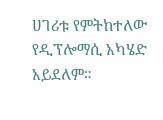ሀገሪቱ የምትከተለው የዲፕሎማሲ አካሄድ አይደለም።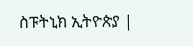ስፑትኒክ ኢትዮጵያ |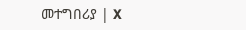መተግበሪያ | X